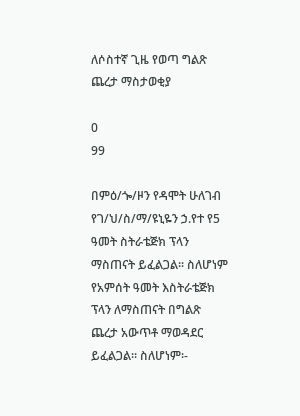ለሶስተኛ ጊዜ የወጣ ግልጽ ጨረታ ማስታወቂያ

0
99

በምዕ/ጐ/ዞን የዳሞት ሁለገብ የገ/ህ/ስ/ማ/ዩኒዬን ኃ.የተ የ5 ዓመት ስትራቴጅክ ፕላን ማስጠናት ይፈልጋል፡፡ ስለሆነም የአምሰት ዓመት እስትራቴጅክ ፕላን ለማስጠናት በግልጽ ጨረታ አውጥቶ ማወዳደር ይፈልጋል፡፡ ስለሆነም፡-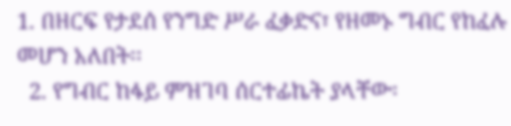1. በዘርፍ የታደሰ የንግድ ሥራ ፈቃድና፣ የዘመኑ ግብር የከፈሉ መሆን አለበት፡፡
  2. የግብር ከፋይ ምዝገባ ሰርተፊኬት ያላቸው፡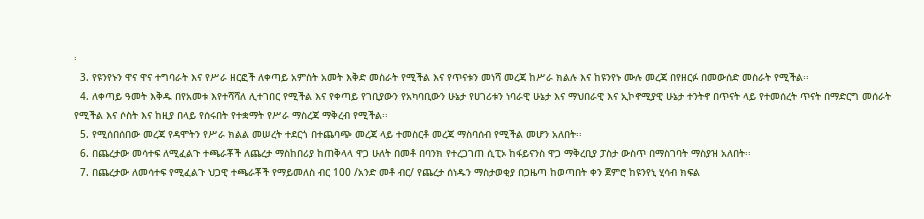፡
  3. የዩንየኑን ዋና ዋና ተግባራት እና የሥራ ዘርፎች ለቀጣይ አምስት አመት እቅድ መስራት የሚችል እና የጥናቱን መነሻ መረጃ ከሥራ ክልሉ እና ከዩንየኑ ሙሉ መረጃ በየዘርፉ በመውሰድ መስራት የሚችል፡፡
  4. ለቀጣይ ዓመት እቅዱ በየአመቱ እየተሻሻለ ሊተገበር የሚችል እና የቀጣይ የገቢያውን የአካባቢውን ሁኔታ የሀገሪቱን ነባራዊ ሁኔታ እና ማህበራዊ እና ኢኮኖሚያዊ ሁኔታ ተንትኖ በጥናት ላይ የተመሰረት ጥናት በማድርግ መሰራት የሚችል እና ሶስት እና ከዚያ በላይ የሰሩበት የተቋማት የሥራ ማስረጃ ማቅረብ የሚችል፡፡
  5. የሚሰበሰበው መረጃ የዳሞትን የሥራ ክልል መሠረት ተደርጎ በተጨባጭ መረጃ ላይ ተመስርቶ መረጃ ማስባሰብ የሚችል መሆን አለበት፡፡
  6. በጨረታው መሳተፍ ለሚፈልጉ ተጫራቾች ለጨረታ ማስከበሪያ ከጠቅላላ ዋጋ ሁለት በመቶ በባንክ የተረጋገጠ ሲፒኦ ከፋይናንስ ዋጋ ማቅረቢያ ፓስታ ውስጥ በማስገባት ማስያዝ አለበት፡፡
  7. በጨረታው ለመሳተፍ የሚፈልጉ ህጋዊ ተጫራቾች የማይመለስ ብር 100 /አንድ መቶ ብር/ የጨረታ ሰነዱን ማስታወቂያ በጋዜጣ ከወጣበት ቀን ጀምሮ ከዩንየኒ ሂሳብ ክፍል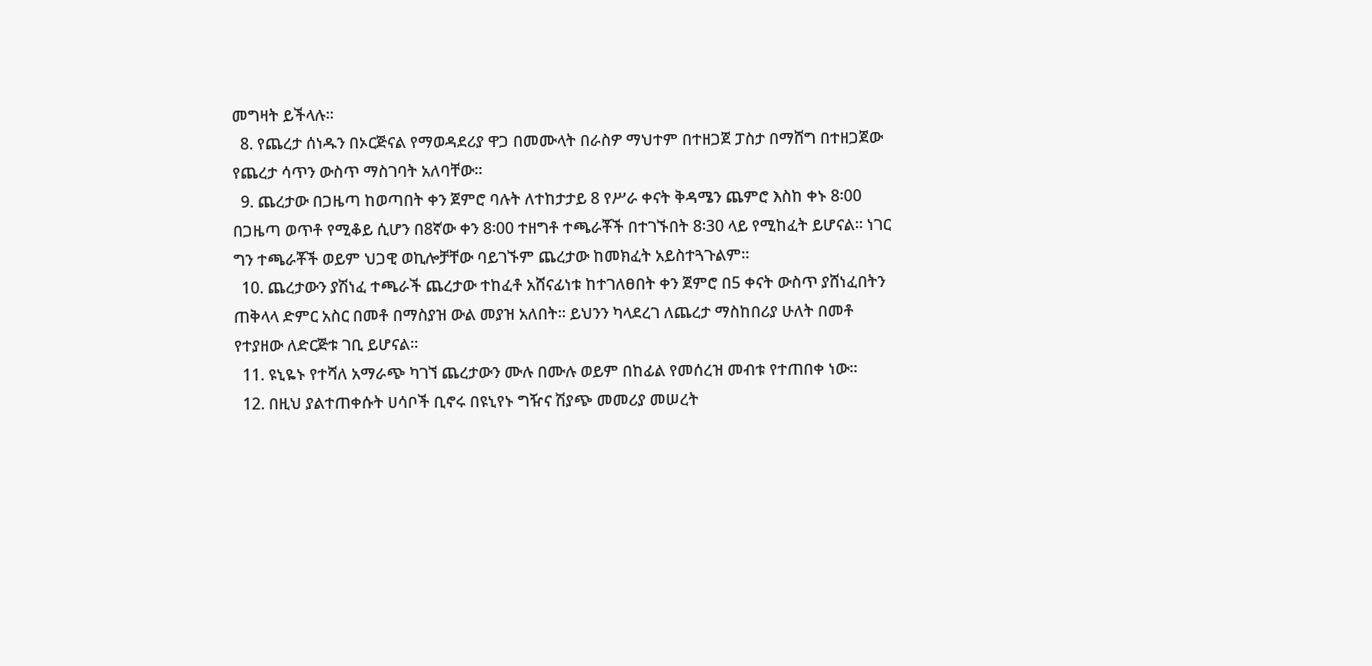መግዛት ይችላሉ፡፡
  8. የጨረታ ሰነዱን በኦርጅናል የማወዳደሪያ ዋጋ በመሙላት በራስዎ ማህተም በተዘጋጀ ፓስታ በማሸግ በተዘጋጀው የጨረታ ሳጥን ውስጥ ማስገባት አለባቸው፡፡
  9. ጨረታው በጋዜጣ ከወጣበት ቀን ጀምሮ ባሉት ለተከታታይ 8 የሥራ ቀናት ቅዳሜን ጨምሮ እስከ ቀኑ 8፡00 በጋዜጣ ወጥቶ የሚቆይ ሲሆን በ8ኛው ቀን 8፡00 ተዘግቶ ተጫራቾች በተገኙበት 8፡30 ላይ የሚከፈት ይሆናል፡፡ ነገር ግን ተጫራቾች ወይም ህጋዊ ወኪሎቻቸው ባይገኙም ጨረታው ከመክፈት አይስተጓጉልም፡፡
  10. ጨረታውን ያሽነፈ ተጫራች ጨረታው ተከፈቶ አሸናፊነቱ ከተገለፀበት ቀን ጀምሮ በ5 ቀናት ውስጥ ያሸነፈበትን ጠቅላላ ድምር አስር በመቶ በማስያዝ ውል መያዝ አለበት፡፡ ይህንን ካላደረገ ለጨረታ ማስከበሪያ ሁለት በመቶ የተያዘው ለድርጅቱ ገቢ ይሆናል፡፡
  11. ዩኒዬኑ የተሻለ አማራጭ ካገኘ ጨረታውን ሙሉ በሙሉ ወይም በከፊል የመሰረዝ መብቱ የተጠበቀ ነው፡፡
  12. በዚህ ያልተጠቀሱት ሀሳቦች ቢኖሩ በዩኒየኑ ግዥና ሽያጭ መመሪያ መሠረት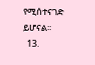የሚሰተናገድ ይሆናል፡፡
  13.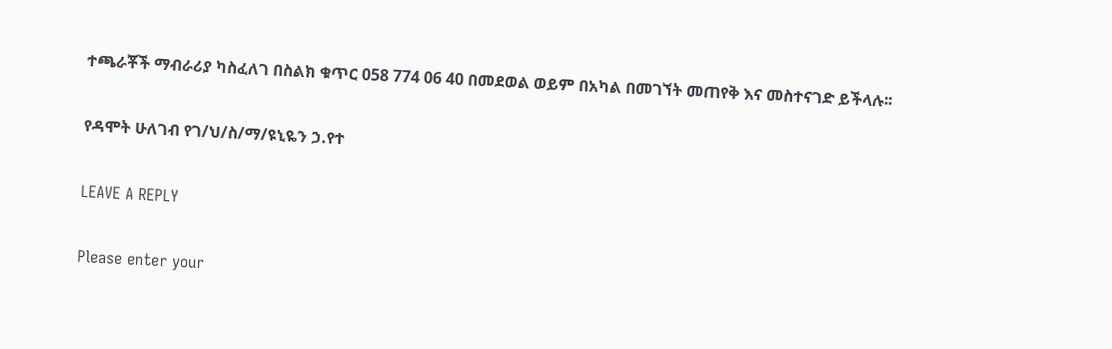ተጫራቾች ማብራሪያ ካስፈለገ በስልክ ቁጥር 058 774 06 40 በመደወል ወይም በአካል በመገኘት መጠየቅ እና መስተናገድ ይችላሉ፡፡

የዳሞት ሁለገብ የገ/ህ/ስ/ማ/ዩኒዬን ኃ.የተ

LEAVE A REPLY

Please enter your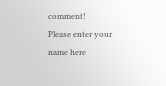comment!
Please enter your name here